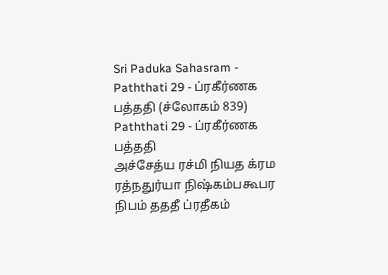Sri Paduka Sahasram - Paththati 29 - ப்ரகீர்ணக பத்ததி (ச்லோகம் 839)
Paththati 29 - ப்ரகீர்ணக பத்ததி
அச்சேத்ய ரச்மி நியத க்ரம ரத்நதுர்யா நிஷ்கம்பகூபர நிபம் தததீ ப்ரதீகம்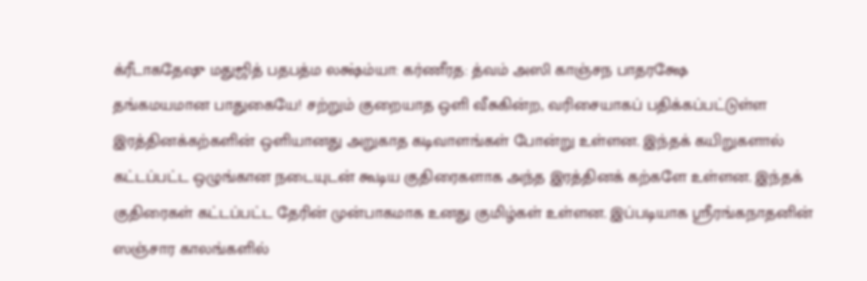க்ரீடாகதேஷு மதுஜித் பதபத்ம லக்ஷ்ம்யா: கர்ணீரத: த்வம் அஸி காஞ்சந பாதரக்ஷே
தங்கமயமான பாதுகையே! சற்றும் குறையாத ஒளி வீசுகின்ற, வரிசையாகப் பதிக்கப்பட்டுள்ள இரத்தினக்கற்களின் ஒளியானது அறுகாத கடிவாளங்கள் போன்று உள்ளன. இந்தக் கயிறுகளால் கட்டப்பட்ட ஒழுங்கான நடையுடன் கூடிய குதிரைகளாக அந்த இரத்தினக் கற்களே உள்ளன. இந்தக் குதிரைகள் கட்டப்பட்ட தேரின் முன்பாகமாக உனது குமிழ்கள் உள்ளன. இப்படியாக ஸ்ரீரங்கநாதனின் ஸஞ்சார காலங்களில்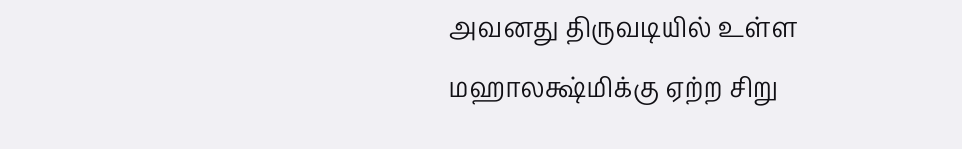அவனது திருவடியில் உள்ள மஹாலக்ஷ்மிக்கு ஏற்ற சிறு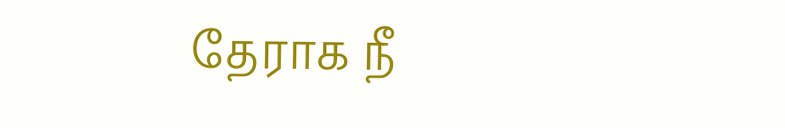தேராக நீ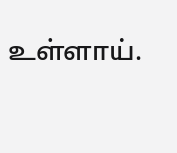உள்ளாய்.